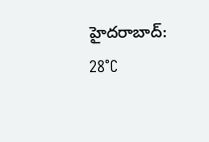హైదరాబాద్: 28°C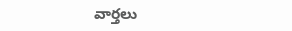వార్తలు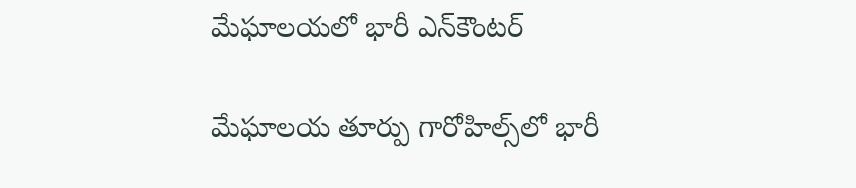మేఘాలయలో భారీ ఎన్‌కౌంటర్

మేఘాలయ తూర్పు గారోహిల్స్‌లో భారీ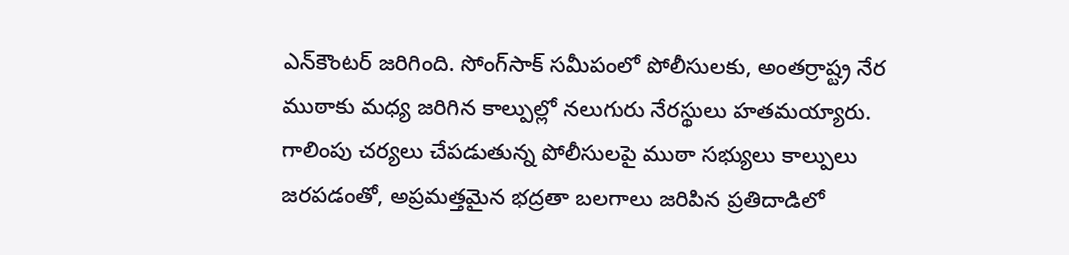ఎన్‌కౌంటర్ జరిగింది. సోంగ్‌సాక్ సమీపంలో పోలీసులకు, అంతర్రాష్ట్ర నేర ముఠాకు మధ్య జరిగిన కాల్పుల్లో నలుగురు నేరస్థులు హతమయ్యారు. గాలింపు చర్యలు చేపడుతున్న పోలీసులపై ముఠా సభ్యులు కాల్పులు జరపడంతో, అప్రమత్తమైన భద్రతా బలగాలు జరిపిన ప్రతిదాడిలో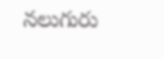నలుగురు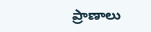ప్రాణాలు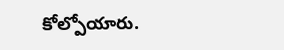కోల్పోయారు.